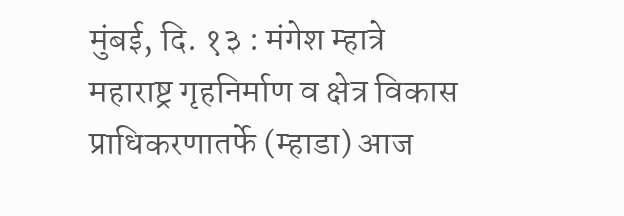मुंबई, दि. १३ : मंगेश म्हात्रे
महाराष्ट्र गृहनिर्माण व क्षेत्र विकास प्राधिकरणातर्फे (म्हाडा) आज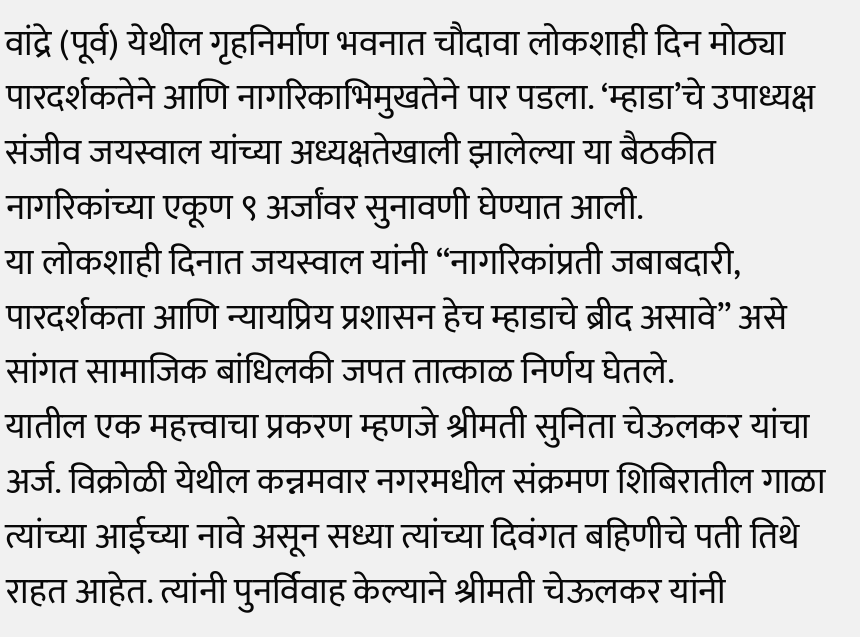वांद्रे (पूर्व) येथील गृहनिर्माण भवनात चौदावा लोकशाही दिन मोठ्या पारदर्शकतेने आणि नागरिकाभिमुखतेने पार पडला. ‘म्हाडा’चे उपाध्यक्ष संजीव जयस्वाल यांच्या अध्यक्षतेखाली झालेल्या या बैठकीत नागरिकांच्या एकूण ९ अर्जांवर सुनावणी घेण्यात आली.
या लोकशाही दिनात जयस्वाल यांनी “नागरिकांप्रती जबाबदारी, पारदर्शकता आणि न्यायप्रिय प्रशासन हेच म्हाडाचे ब्रीद असावे” असे सांगत सामाजिक बांधिलकी जपत तात्काळ निर्णय घेतले.
यातील एक महत्त्वाचा प्रकरण म्हणजे श्रीमती सुनिता चेऊलकर यांचा अर्ज. विक्रोळी येथील कन्नमवार नगरमधील संक्रमण शिबिरातील गाळा त्यांच्या आईच्या नावे असून सध्या त्यांच्या दिवंगत बहिणीचे पती तिथे राहत आहेत. त्यांनी पुनर्विवाह केल्याने श्रीमती चेऊलकर यांनी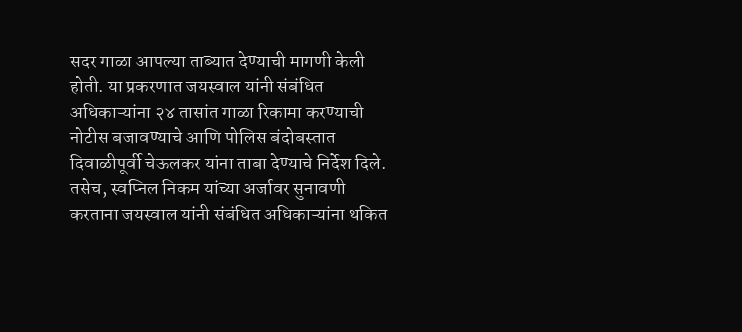सदर गाळा आपल्या ताब्यात देण्याची मागणी केली होती. या प्रकरणात जयस्वाल यांनी संबंधित अधिकाऱ्यांना २४ तासांत गाळा रिकामा करण्याची नोटीस बजावण्याचे आणि पोलिस बंदोबस्तात दिवाळीपूर्वी चेऊलकर यांना ताबा देण्याचे निर्देश दिले.
तसेच, स्वप्निल निकम यांच्या अर्जावर सुनावणी करताना जयस्वाल यांनी संबंधित अधिकाऱ्यांना थकित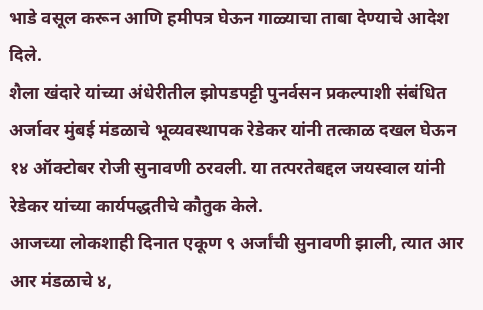भाडे वसूल करून आणि हमीपत्र घेऊन गाळ्याचा ताबा देण्याचे आदेश दिले.
शैला खंदारे यांच्या अंधेरीतील झोपडपट्टी पुनर्वसन प्रकल्पाशी संबंधित अर्जावर मुंबई मंडळाचे भूव्यवस्थापक रेडेकर यांनी तत्काळ दखल घेऊन १४ ऑक्टोबर रोजी सुनावणी ठरवली. या तत्परतेबद्दल जयस्वाल यांनी रेडेकर यांच्या कार्यपद्धतीचे कौतुक केले.
आजच्या लोकशाही दिनात एकूण ९ अर्जांची सुनावणी झाली, त्यात आर आर मंडळाचे ४,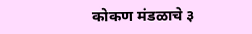कोकण मंडळाचे ३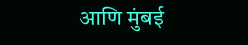आणि मुंबई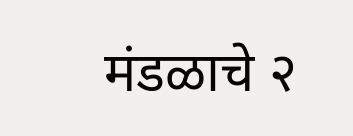मंडळाचे २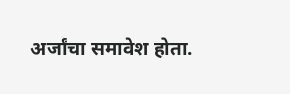अर्जांचा समावेश होता.